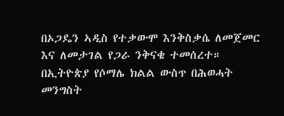በኦጋዴን ኣዲስ የተቃውሞ እንቅስቃሴ ለመጀመር እና ለመታገል የጋራ ንቅናቄ ተመሰረተ።
በኢትዮጵያ የሶማሌ ክልል ውስጥ በሕወሓት መንግስት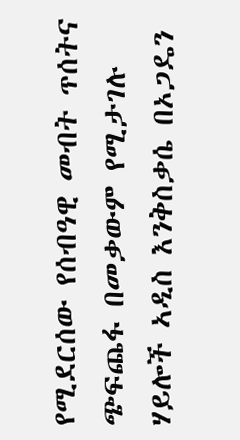የሚደርሰው የሰብዓዊ መብት ጥሰትና ጭፍጨፋ በመቃውም የሚታገሉ ሃይሎች ኣዲስ እንቅስቃሴ በኦጋዴን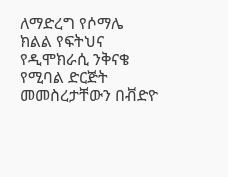ለማድረግ የሶማሌ ክልል የፍትህና የዲሞክራሲ ንቅናቄ የሚባል ድርጅት መመስረታቸውን በቭድዮ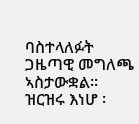ባስተላለፉት ጋዜጣዊ መግለጫ ኣስታውቋል። ዝርዝሩ እነሆ ፡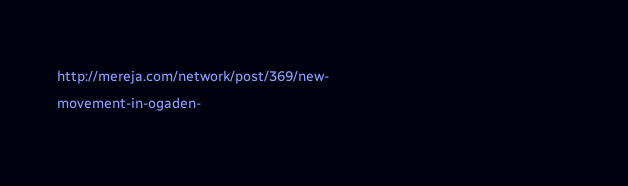http://mereja.com/network/post/369/new-movement-in-ogaden-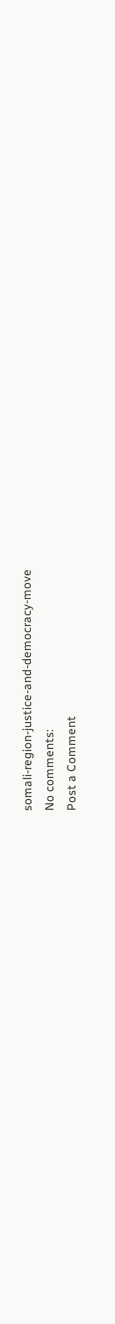somali-region-justice-and-democracy-move
No comments:
Post a Comment